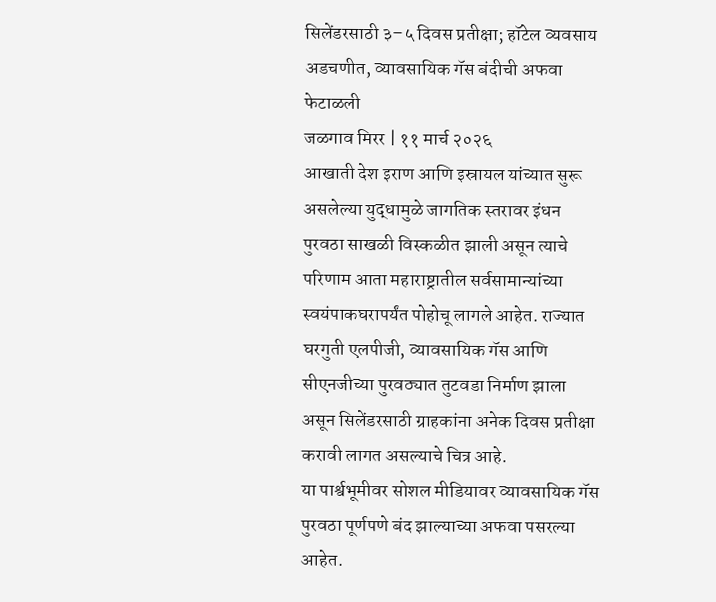सिलेंडरसाठी ३–५ दिवस प्रतीक्षा; हॉटेल व्यवसाय अडचणीत, व्यावसायिक गॅस बंदीची अफवा फेटाळली
जळगाव मिरर | ११ मार्च २०२६
आखाती देश इराण आणि इस्रायल यांच्यात सुरू असलेल्या युद्धामुळे जागतिक स्तरावर इंधन पुरवठा साखळी विस्कळीत झाली असून त्याचे परिणाम आता महाराष्ट्रातील सर्वसामान्यांच्या स्वयंपाकघरापर्यंत पोहोचू लागले आहेत. राज्यात घरगुती एलपीजी, व्यावसायिक गॅस आणि सीएनजीच्या पुरवठ्यात तुटवडा निर्माण झाला असून सिलेंडरसाठी ग्राहकांना अनेक दिवस प्रतीक्षा करावी लागत असल्याचे चित्र आहे.
या पार्श्वभूमीवर सोशल मीडियावर व्यावसायिक गॅस पुरवठा पूर्णपणे बंद झाल्याच्या अफवा पसरल्या आहेत.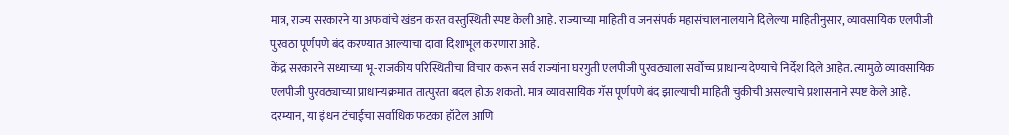मात्र, राज्य सरकारने या अफवांचे खंडन करत वस्तुस्थिती स्पष्ट केली आहे. राज्याच्या माहिती व जनसंपर्क महासंचालनालयाने दिलेल्या माहितीनुसार, व्यावसायिक एलपीजी पुरवठा पूर्णपणे बंद करण्यात आल्याचा दावा दिशाभूल करणारा आहे.
केंद्र सरकारने सध्याच्या भू-राजकीय परिस्थितीचा विचार करून सर्व राज्यांना घरगुती एलपीजी पुरवठ्याला सर्वोच्च प्राधान्य देण्याचे निर्देश दिले आहेत. त्यामुळे व्यावसायिक एलपीजी पुरवठ्याच्या प्राधान्यक्रमात तात्पुरता बदल होऊ शकतो. मात्र व्यावसायिक गॅस पूर्णपणे बंद झाल्याची माहिती चुकीची असल्याचे प्रशासनाने स्पष्ट केले आहे.
दरम्यान, या इंधन टंचाईचा सर्वाधिक फटका हॉटेल आणि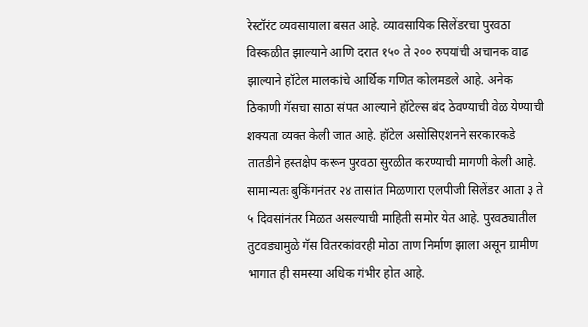रेस्टॉरंट व्यवसायाला बसत आहे. व्यावसायिक सिलेंडरचा पुरवठा विस्कळीत झाल्याने आणि दरात १५० ते २०० रुपयांची अचानक वाढ झाल्याने हॉटेल मालकांचे आर्थिक गणित कोलमडले आहे. अनेक ठिकाणी गॅसचा साठा संपत आल्याने हॉटेल्स बंद ठेवण्याची वेळ येण्याची शक्यता व्यक्त केली जात आहे. हॉटेल असोसिएशनने सरकारकडे तातडीने हस्तक्षेप करून पुरवठा सुरळीत करण्याची मागणी केली आहे.
सामान्यतः बुकिंगनंतर २४ तासांत मिळणारा एलपीजी सिलेंडर आता ३ ते ५ दिवसांनंतर मिळत असल्याची माहिती समोर येत आहे. पुरवठ्यातील तुटवड्यामुळे गॅस वितरकांवरही मोठा ताण निर्माण झाला असून ग्रामीण भागात ही समस्या अधिक गंभीर होत आहे.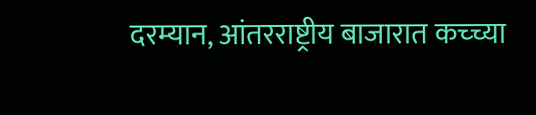दरम्यान, आंतरराष्ट्रीय बाजारात कच्च्या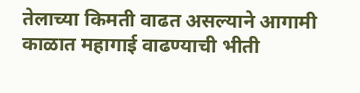तेलाच्या किमती वाढत असल्याने आगामी काळात महागाई वाढण्याची भीती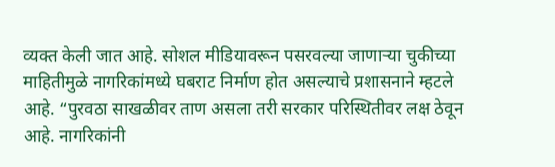व्यक्त केली जात आहे. सोशल मीडियावरून पसरवल्या जाणाऱ्या चुकीच्या माहितीमुळे नागरिकांमध्ये घबराट निर्माण होत असल्याचे प्रशासनाने म्हटले आहे. “पुरवठा साखळीवर ताण असला तरी सरकार परिस्थितीवर लक्ष ठेवून आहे. नागरिकांनी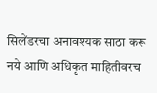सिलेंडरचा अनावश्यक साठा करू नये आणि अधिकृत माहितीवरच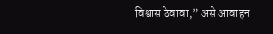विश्वास ठेवावा,” असे आवाहन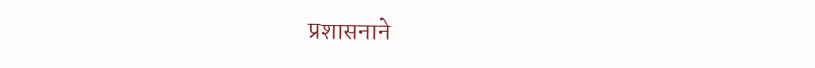प्रशासनाने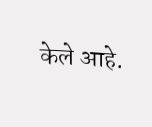केले आहे.